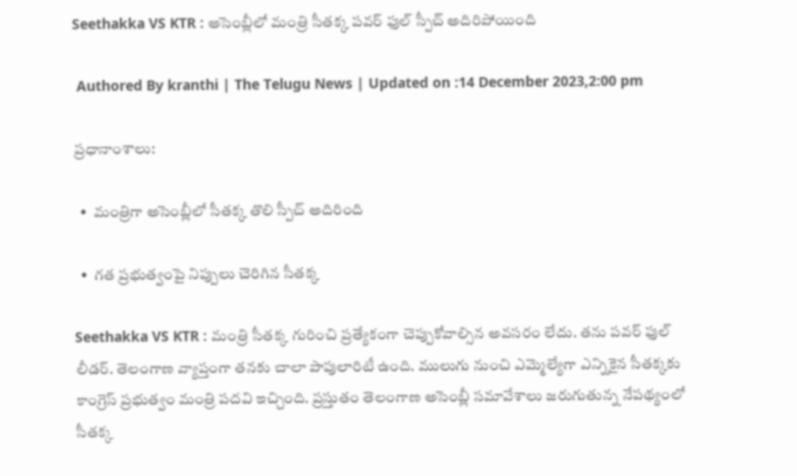Seethakka VS KTR : అసెంబ్లీలో మంత్రి సీతక్క పవర్ ఫుల్ స్పీచ్ అదిరిపోయింది

 Authored By kranthi | The Telugu News | Updated on :14 December 2023,2:00 pm

ప్రధానాంశాలు:

  •  మంత్రిగా అసెంబ్లీలో సీతక్క తొలి స్పీచ్ అదిరింది

  •  గత ప్రభుత్వంపై నిప్పులు చెరిగిన సీతక్క

Seethakka VS KTR : మంత్రి సీతక్క గురించి ప్రత్యేకంగా చెప్పుకోవాల్సిన అవసరం లేదు. తను పవర్ ఫుల్ లీడర్. తెలంగాణ వ్యాప్తంగా తనకు చాలా పాపులారిటీ ఉంది. ములుగు నుంచి ఎమ్మెల్యేగా ఎన్నికైన సీతక్కకు కాంగ్రెస్ ప్రభుత్వం మంత్రి పదవి ఇచ్చింది. ప్రస్తుతం తెలంగాణ అసెంబ్లీ సమావేశాలు జరుగుతున్న నేపథ్యంలో సీతక్క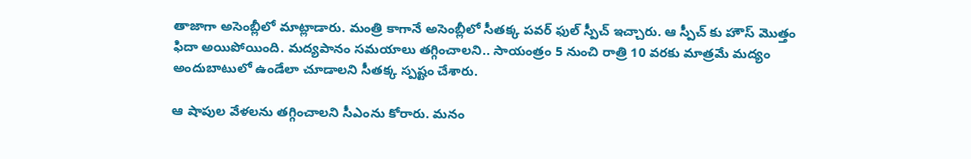తాజాగా అసెంబ్లీలో మాట్లాడారు. మంత్రి కాగానే అసెంబ్లీలో సీతక్క పవర్ ఫుల్ స్పీచ్ ఇచ్చారు. ఆ స్పీచ్ కు హౌస్ మొత్తం ఫిదా అయిపోయింది. మద్యపానం సమయాలు తగ్గించాలని.. సాయంత్రం 5 నుంచి రాత్రి 10 వరకు మాత్రమే మద్యం అందుబాటులో ఉండేలా చూడాలని సీతక్క స్పష్టం చేశారు.

ఆ షాపుల వేళలను తగ్గించాలని సీఎంను కోరారు. మనం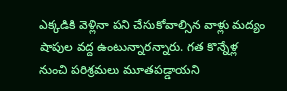ఎక్కడికి వెళ్లినా పని చేసుకోవాల్సిన వాళ్లు మద్యం షాపుల వద్ద ఉంటున్నారన్నారు. గత కొన్నేళ్ల నుంచి పరిశ్రమలు మూతపడ్డాయని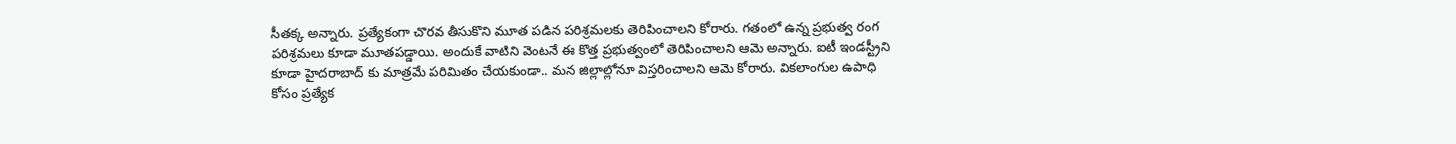సీతక్క అన్నారు. ప్రత్యేకంగా చొరవ తీసుకొని మూత పడిన పరిశ్రమలకు తెరిపించాలని కోరారు. గతంలో ఉన్న ప్రభుత్వ రంగ పరిశ్రమలు కూడా మూతపడ్డాయి. అందుకే వాటిని వెంటనే ఈ కొత్త ప్రభుత్వంలో తెరిపించాలని ఆమె అన్నారు. ఐటీ ఇండస్ట్రీని కూడా హైదరాబాద్ కు మాత్రమే పరిమితం చేయకుండా.. మన జిల్లాల్లోనూ విస్తరించాలని ఆమె కోరారు. వికలాంగుల ఉపాధి కోసం ప్రత్యేక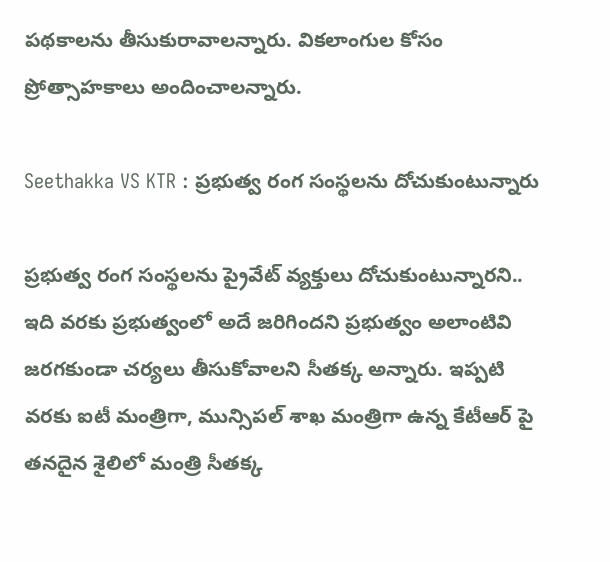పథకాలను తీసుకురావాలన్నారు. వికలాంగుల కోసం ప్రోత్సాహకాలు అందించాలన్నారు.

Seethakka VS KTR : ప్రభుత్వ రంగ సంస్థలను దోచుకుంటున్నారు

ప్రభుత్వ రంగ సంస్థలను ప్రైవేట్ వ్యక్తులు దోచుకుంటున్నారని.. ఇది వరకు ప్రభుత్వంలో అదే జరిగిందని ప్రభుత్వం అలాంటివి జరగకుండా చర్యలు తీసుకోవాలని సీతక్క అన్నారు. ఇప్పటి వరకు ఐటీ మంత్రిగా, మున్సిపల్ శాఖ మంత్రిగా ఉన్న కేటీఆర్ పై తనదైన శైలిలో మంత్రి సీతక్క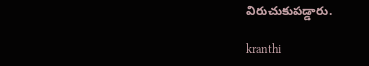విరుచుకుపడ్డారు.

kranthi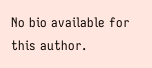No bio available for this author.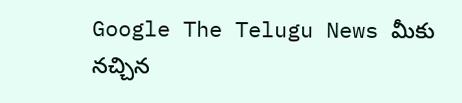Google The Telugu News మీకు నచ్చిన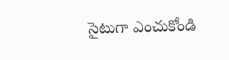సైటుగా ఎంచుకోండి